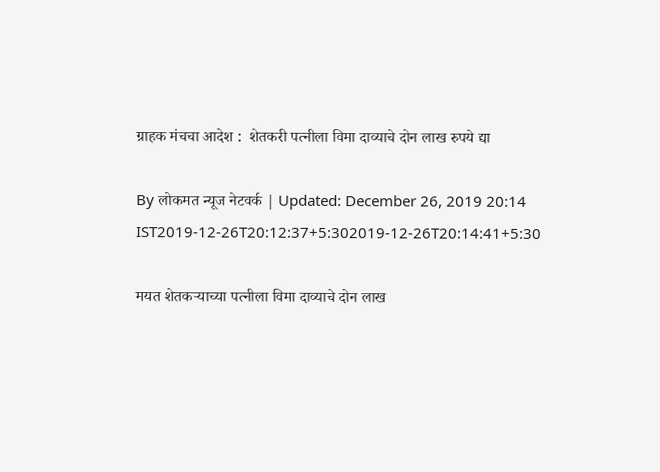ग्राहक मंचचा आदेश :  शेतकरी पत्नीला विमा दाव्याचे दोन लाख रुपये द्या

By लोकमत न्यूज नेटवर्क | Updated: December 26, 2019 20:14 IST2019-12-26T20:12:37+5:302019-12-26T20:14:41+5:30

मयत शेतकऱ्याच्या पत्नीला विमा दाव्याचे दोन लाख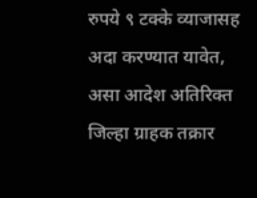रुपये ९ टक्के व्याजासह अदा करण्यात यावेत, असा आदेश अतिरिक्त जिल्हा ग्राहक तक्रार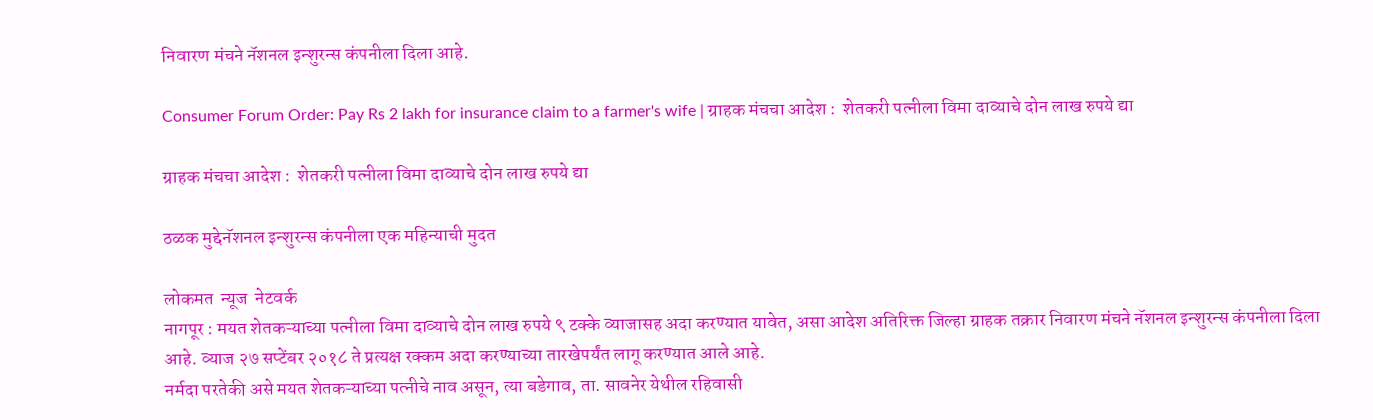निवारण मंचने नॅशनल इन्शुरन्स कंपनीला दिला आहे.

Consumer Forum Order: Pay Rs 2 lakh for insurance claim to a farmer's wife | ग्राहक मंचचा आदेश :  शेतकरी पत्नीला विमा दाव्याचे दोन लाख रुपये द्या

ग्राहक मंचचा आदेश :  शेतकरी पत्नीला विमा दाव्याचे दोन लाख रुपये द्या

ठळक मुद्देनॅशनल इन्शुरन्स कंपनीला एक महिन्याची मुदत

लोकमत  न्यूज  नेटवर्क
नागपूर : मयत शेतकऱ्याच्या पत्नीला विमा दाव्याचे दोन लाख रुपये ९ टक्के व्याजासह अदा करण्यात यावेत, असा आदेश अतिरिक्त जिल्हा ग्राहक तक्रार निवारण मंचने नॅशनल इन्शुरन्स कंपनीला दिला आहे. व्याज २७ सप्टेंबर २०१८ ते प्रत्यक्ष रक्कम अदा करण्याच्या तारखेपर्यंत लागू करण्यात आले आहे.
नर्मदा परतेकी असे मयत शेतकऱ्याच्या पत्नीचे नाव असून, त्या बडेगाव, ता. सावनेर येथील रहिवासी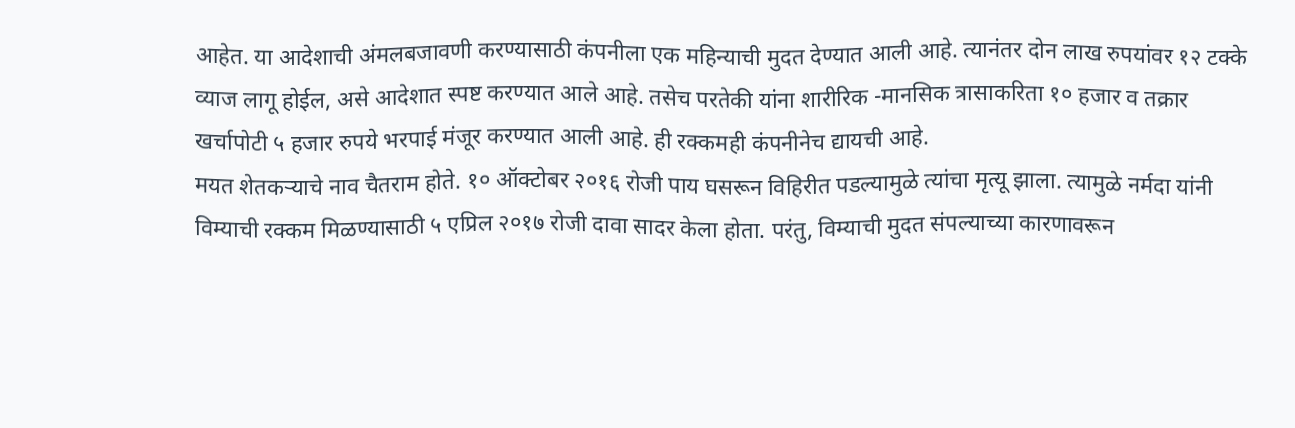आहेत. या आदेशाची अंमलबजावणी करण्यासाठी कंपनीला एक महिन्याची मुदत देण्यात आली आहे. त्यानंतर दोन लाख रुपयांवर १२ टक्के व्याज लागू होईल, असे आदेशात स्पष्ट करण्यात आले आहे. तसेच परतेकी यांना शारीरिक -मानसिक त्रासाकरिता १० हजार व तक्रार खर्चापोटी ५ हजार रुपये भरपाई मंजूर करण्यात आली आहे. ही रक्कमही कंपनीनेच द्यायची आहे.
मयत शेतकऱ्याचे नाव चैतराम होते. १० ऑक्टोबर २०१६ रोजी पाय घसरून विहिरीत पडल्यामुळे त्यांचा मृत्यू झाला. त्यामुळे नर्मदा यांनी विम्याची रक्कम मिळण्यासाठी ५ एप्रिल २०१७ रोजी दावा सादर केला होता. परंतु, विम्याची मुदत संपल्याच्या कारणावरून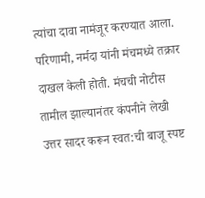त्यांचा दावा नामंजूर करण्यात आला. परिणामी, नर्मदा यांनी मंचमध्ये तक्रार दाखल केली होती. मंचची नोटीस तामील झाल्यानंतर कंपनीने लेखी उत्तर सादर करून स्वत:ची बाजू स्पष्ट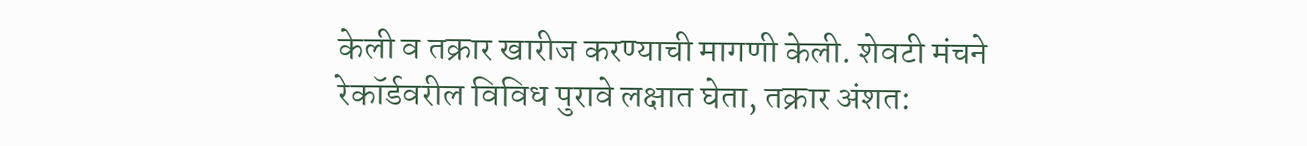केली व तक्रार खारीज करण्याची मागणी केली. शेवटी मंचने रेकॉर्डवरील विविध पुरावे लक्षात घेता, तक्रार अंशत: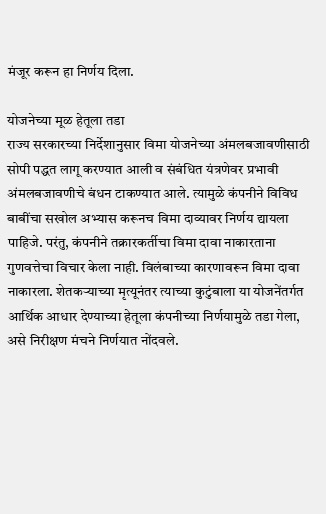मंजूर करून हा निर्णय दिला.

योजनेच्या मूळ हेतूला तडा
राज्य सरकारच्या निर्देशानुसार विमा योजनेच्या अंमलबजावणीसाठी सोपी पद्धत लागू करण्यात आली व संबंधित यंत्रणेवर प्रभावी अंमलबजावणीचे बंधन टाकण्यात आले. त्यामुळे कंपनीने विविध बाबींचा सखोल अभ्यास करूनच विमा दाव्यावर निर्णय द्यायला पाहिजे. परंतु, कंपनीने तक्रारकर्तीचा विमा दावा नाकारताना गुणवत्तेचा विचार केला नाही. विलंबाच्या कारणावरून विमा दावा नाकारला. शेतकऱ्याच्या मृत्यूनंतर त्याच्या कुटुंबाला या योजनेंतर्गत आर्थिक आधार देण्याच्या हेतूला कंपनीच्या निर्णयामुळे तडा गेला, असे निरीक्षण मंचने निर्णयात नोंदवले.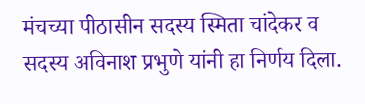मंचच्या पीठासीन सदस्य स्मिता चांदेकर व सदस्य अविनाश प्रभुणे यांनी हा निर्णय दिला.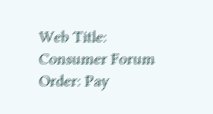Web Title: Consumer Forum Order: Pay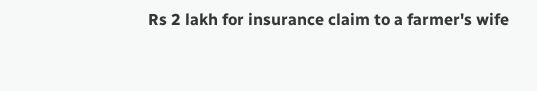Rs 2 lakh for insurance claim to a farmer's wife